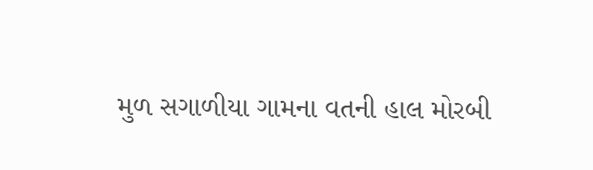મુળ સગાળીયા ગામના વતની હાલ મોરબી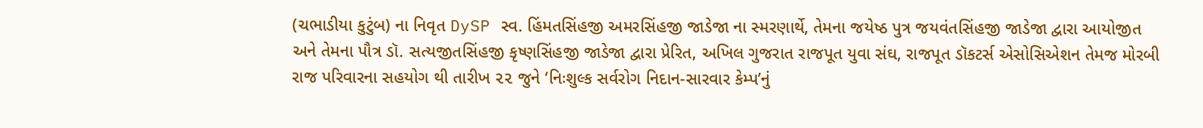(ચભાડીયા કુટુંબ) ના નિવૃત DySP સ્વ. હિંમતસિંહજી અમરસિંહજી જાડેજા ના સ્મરણાર્થે, તેમના જયેષ્ઠ પુત્ર જયવંતસિંહજી જાડેજા દ્વારા આયોજીત અને તેમના પૌત્ર ડૉ. સત્યજીતસિંહજી કૃષ્ણસિંહજી જાડેજા દ્વારા પ્રેરિત, અખિલ ગુજરાત રાજપૂત યુવા સંઘ, રાજપૂત ડૉકટર્સ એસોસિએશન તેમજ મોરબી રાજ પરિવારના સહયોગ થી તારીખ ૨૨ જુને ‘નિઃશુલ્ક સર્વરોગ નિદાન-સારવાર કેમ્પ’નું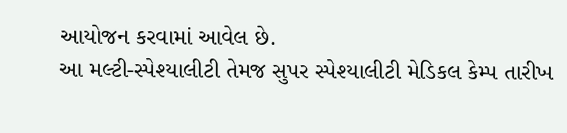આયોજન કરવામાં આવેલ છે.
આ મલ્ટી-સ્પેશ્યાલીટી તેમજ સુપર સ્પેશ્યાલીટી મેડિકલ કેમ્પ તારીખ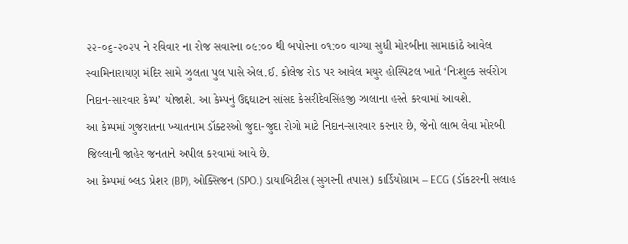૨૨-૦૬-૨૦૨૫ ને રવિવાર ના રોજ સવારના ૦૯:૦૦ થી બપોરના ૦૧:૦૦ વાગ્યા સુધી મોરબીના સામાકાંઠે આવેલ સ્વામિનારાયણ મંદિર સામે ઝુલતા પુલ પાસે એલ.ઈ. કોલેજ રોડ પર આવેલ મયુર હોસ્પિટલ ખાતે ‘નિઃશુલ્ક સર્વરોગ નિદાન-સારવાર કેમ્પ’ યોજાશે. આ કેમ્પનું ઉદ્દઘાટન સાંસદ કેસરીદેવસિંહજી ઝાલાના હસ્તે કરવામાં આવશે.
આ કેમ્પમાં ગુજરાતના ખ્યાતનામ ડૉક્ટરઓ જુદા-જુદા રોગો માટે નિદાન-સારવાર કરનાર છે, જેનો લાભ લેવા મોરબી જિલ્લાની જાહેર જનતાને અપીલ કરવામાં આવે છે.
આ કેમ્પમાં બ્લડ પ્રેશર (BP), ઓક્સિજન (SPO.) ડાયાબિટીસ (સુગરની તપાસ) કાર્ડિયોગ્રામ – ECG (ડૉકટરની સલાહ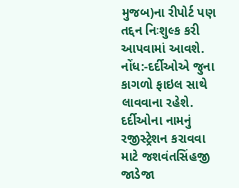મુજબ)ના રીપોર્ટ પણ તદ્દન નિઃશુલ્ક કરી આપવામાં આવશે.
નોંધ:-દર્દીઓએ જુના કાગળો ફાઇલ સાથે લાવવાના રહેશે.
દર્દીઓના નામનું રજીસ્ટ્રેશન કરાવવા માટે જશવંતસિંહજી જાડેજા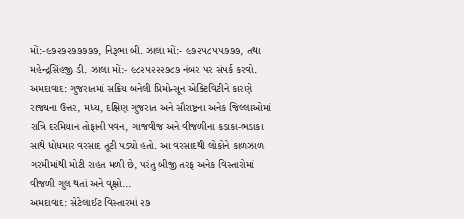મોં:-૯૭૨૭૨૭૭૭૭૭, નિરૂભા બી. ઝાલા મોં:- ૯૭૨૫૮૫૫૭૭૭, તથા મહેન્દ્રસિંહજી ડી. ઝાલા મોં:- ૯૮૨૫૨૨૨૭૮૭ નંબર પર સંપર્ક કરવો.
અમદાવાદ: ગુજરાતમાં સક્રિય બનેલી પ્રિમોન્સૂન એક્ટિવિટીને કારણે રાજ્યના ઉત્તર, મધ્ય, દક્ષિણ ગુજરાત અને સૌરાષ્ટ્રના અનેક જિલ્લાઓમાં રાત્રિ દરમિયાન તોફાની પવન, ગાજવીજ અને વીજળીના કડાકા-ભડાકા સાથે ધોધમાર વરસાદ તૂટી પડ્યો હતો. આ વરસાદથી લોકોને કાળઝાળ ગરમીમાંથી મોટી રાહત મળી છે, પરંતુ બીજી તરફ અનેક વિસ્તારોમાં વીજળી ગુલ થતાં અને વૃક્ષો...
અમદાવાદ: સેટેલાઈટ વિસ્તારમાં ૨૭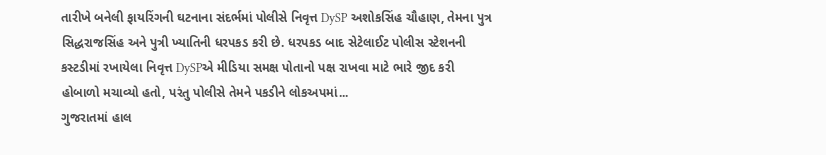તારીખે બનેલી ફાયરિંગની ઘટનાના સંદર્ભમાં પોલીસે નિવૃત્ત DySP અશોકસિંહ ચૌહાણ, તેમના પુત્ર સિદ્ધરાજસિંહ અને પુત્રી ખ્યાતિની ધરપકડ કરી છે. ધરપકડ બાદ સેટેલાઈટ પોલીસ સ્ટેશનની કસ્ટડીમાં રખાયેલા નિવૃત્ત DySPએ મીડિયા સમક્ષ પોતાનો પક્ષ રાખવા માટે ભારે જીદ કરી હોબાળો મચાવ્યો હતો, પરંતુ પોલીસે તેમને પકડીને લોકઅપમાં...
ગુજરાતમાં હાલ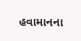હવામાનના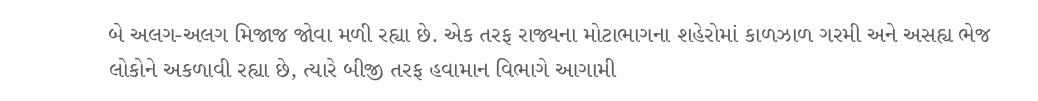બે અલગ-અલગ મિજાજ જોવા મળી રહ્યા છે. એક તરફ રાજ્યના મોટાભાગના શહેરોમાં કાળઝાળ ગરમી અને અસહ્ય ભેજ લોકોને અકળાવી રહ્યા છે, ત્યારે બીજી તરફ હવામાન વિભાગે આગામી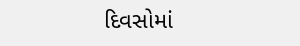દિવસોમાં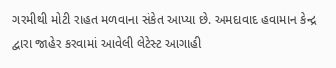ગરમીથી મોટી રાહત મળવાના સંકેત આપ્યા છે. અમદાવાદ હવામાન કેન્દ્ર દ્વારા જાહેર કરવામાં આવેલી લેટેસ્ટ આગાહી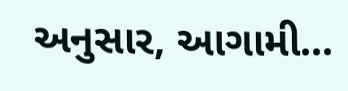અનુસાર, આગામી...